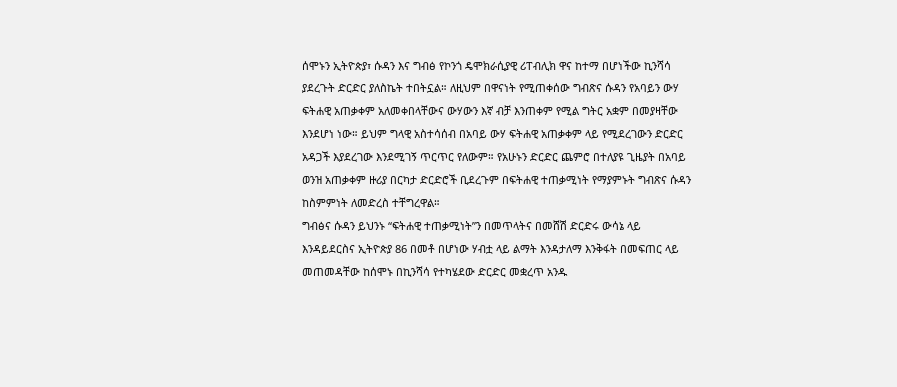ሰሞኑን ኢትዮጵያ፣ ሱዳን እና ግብፅ የኮንጎ ዴሞክራሲያዊ ሪፐብሊክ ዋና ከተማ በሆነችው ኪንሻሳ ያደረጉት ድርድር ያለስኬት ተበትኗል። ለዚህም በዋናነት የሚጠቀሰው ግብጽና ሱዳን የአባይን ውሃ ፍትሐዊ አጠቃቀም አለመቀበላቸውና ውሃውን እኛ ብቻ እንጠቀም የሚል ግትር አቋም በመያዛቸው እንደሆነ ነው። ይህም ግላዊ አስተሳሰብ በአባይ ውሃ ፍትሐዊ አጠቃቀም ላይ የሚደረገውን ድርድር አዳጋች እያደረገው እንደሚገኝ ጥርጥር የለውም። የአሁኑን ድርድር ጨምሮ በተለያዩ ጊዜያት በአባይ ወንዝ አጠቃቀም ዙሪያ በርካታ ድርድሮች ቢደረጉም በፍትሐዊ ተጠቃሚነት የማያምኑት ግብጽና ሱዳን ከስምምነት ለመድረስ ተቸግረዋል።
ግብፅና ሱዳን ይህንኑ “ፍትሐዊ ተጠቃሚነት”ን በመጥላትና በመሸሽ ድርድሩ ውሳኔ ላይ እንዳይደርስና ኢትዮጵያ 86 በመቶ በሆነው ሃብቷ ላይ ልማት እንዳታለማ እንቅፋት በመፍጠር ላይ መጠመዳቸው ከሰሞኑ በኪንሻሳ የተካሄደው ድርድር መቋረጥ አንዱ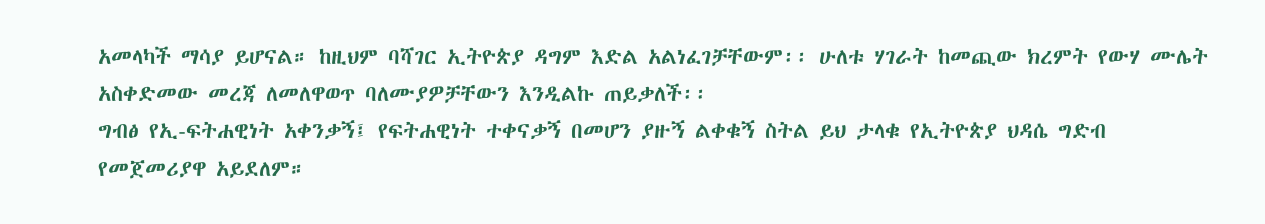አመላካች ማሳያ ይሆናል። ከዚህም ባሻገር ኢትዮጵያ ዳግም እድል አልነፈገቻቸውም፡፡ ሁለቱ ሃገራት ከመጪው ክረምት የውሃ ሙሌት አስቀድመው መረጃ ለመለዋወጥ ባለሙያዎቻቸውን እንዲልኩ ጠይቃለች፡፡
ግብፅ የኢ-ፍትሐዊነት አቀንቃኝ፤ የፍትሐዊነት ተቀናቃኝ በመሆን ያዙኝ ልቀቁኝ ስትል ይህ ታላቁ የኢትዮጵያ ህዳሴ ግድብ የመጀመሪያዋ አይደለም።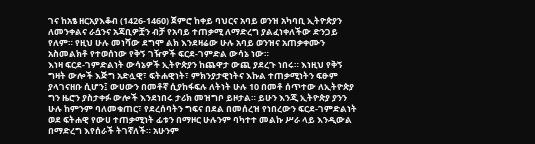ገና ከአፄ ዘርአያእቆብ (1426-1460) ጀምሮ ከቀይ ባህርና አባይ ወንዝ አካባቢ ኢትዮጵያን ለመንቀልና ራሷንና አጃቢዎቿን ብቻ የአባይ ተጠቃሚ ለማድረግ ያልፈነቀለችው ድንጋይ የለም። የዚህ ሁሉ መነሻው ደግሞ ልክ እንደዛሬው ሁሉ አባይ ወንዝና አጠቃቀሙን አስመልክቶ የተወሰነው የቅኝ ገዥዎች ፍርደ-ገምድል ውሳኔ ነው።
እነዛ ፍርደ-ገምድልነት ውሳኔዎች ኢትዮጵያን ከጨዋታ ውጪ ያደረጉ ነበሩ። እነዚህ የቅኝ ግዛት ውሎች እጅግ አድሏዊ፣ ፍትሐዊነት፣ ምክንያታዊነትና እኩል ተጠቃሚነትን ፍፁም ያላገናዘቡ ሲሆን፤ ውሀውን በመቶኛ ሲያከፋፍሉ ለትነት ሁሉ 10 በመቶ ሰጥተው ለኢትዮጵያ ግን ዜሮን ያስታቀፉ ውሎች እንደነበሩ ታሪክ መዝግቦ ይዞታል። ይሁን እንጂ ኢትዮጵያ ያንን ሁሉ ከምንም ባለመቁጠር፣ የደረሰባትን ግፍና በደል በመሰረዝ የነበረውን ፍርደ-ገምድልነት ወደ ፍትሐዊ የውሀ ተጠቃሚነት ፊቱን በማዞር ሁሉንም ባካተተ መልኩ ሥራ ላይ እንዲውል በማድረግ እየሰራች ትገኛለች። አሁንም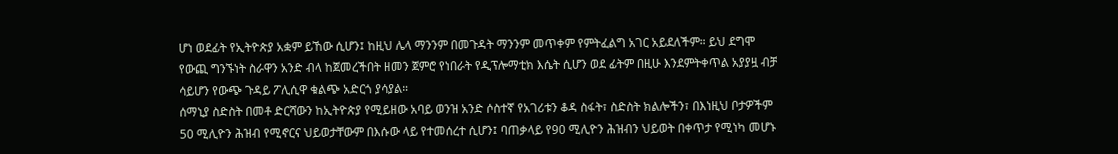ሆነ ወደፊት የኢትዮጵያ አቋም ይኸው ሲሆን፤ ከዚህ ሌላ ማንንም በመጉዳት ማንንም መጥቀም የምትፈልግ አገር አይደለችም። ይህ ደግሞ የውጪ ግንኙነት ስራዋን አንድ ብላ ከጀመረችበት ዘመን ጀምሮ የነበራት የዲፕሎማቲክ እሴት ሲሆን ወደ ፊትም በዚሁ እንደምትቀጥል አያያዟ ብቻ ሳይሆን የውጭ ጉዳይ ፖሊሲዋ ቁልጭ አድርጎ ያሳያል።
ሰማኒያ ስድስት በመቶ ድርሻውን ከኢትዮጵያ የሚይዘው አባይ ወንዝ አንድ ሶስተኛ የአገሪቱን ቆዳ ስፋት፣ ስድስት ክልሎችን፣ በእነዚህ ቦታዎችም 50 ሚሊዮን ሕዝብ የሚኖርና ህይወታቸውም በእሱው ላይ የተመሰረተ ሲሆን፤ ባጠቃላይ የ90 ሚሊዮን ሕዝብን ህይወት በቀጥታ የሚነካ መሆኑ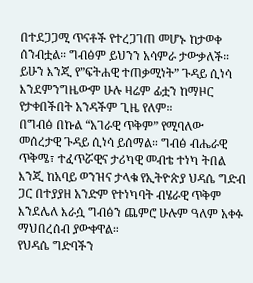በተደጋጋሚ ጥናቶች የተረጋገጠ መሆኑ ከታወቀ ሰንብቷል። ግብፅም ይህንን አሳምራ ታውቃለች። ይሁን እንጂ የ”ፍትሐዊ ተጠቃሚነት” ጉዳይ ሲነሳ እንደምንግዜውም ሁሉ ዛሬም ፊቷን ከማዞር የታቀበችበት አንዳችም ጊዜ የለም።
በግብፅ በኩል “አገራዊ ጥቅም” የሚባለው መሰረታዊ ጉዳይ ሲነሳ ይሰማል። ግብፅ ብሔራዊ ጥቅሜ፣ ተፈጥሯዊና ታሪካዊ መብቴ ተነካ ትበል እንጂ ከአባይ ወንዝና ታላቁ የኢትዮጵያ ህዳሴ ግድብ ጋር በተያያዘ አንድም የተነካባት ብሄራዊ ጥቅም እንደሌለ እራሷ ግብፅን ጨምሮ ሁሉም ዓለም አቀፉ ማህበረሰብ ያውቀዋል።
የህዳሴ ግድባችን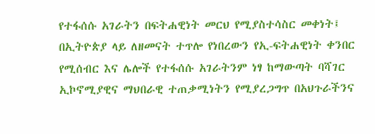የተፋሰሱ አገራትን በፍትሐዊነት መርህ የሚያስተሳስር መቀነት፤ በኢትዮጵያ ላይ ለዘመናት ተጥሎ የነበረውን የኢ-ፍትሐዊነት ቀንበር የሚሰብር እና ሌሎች የተፋሰሱ አገራትንም ነፃ ከማውጣት ባሻገር ኢኮኖሚያዊና ማህበራዊ ተጠቃሚነትን የሚያረጋግጥ በአህጉራችንና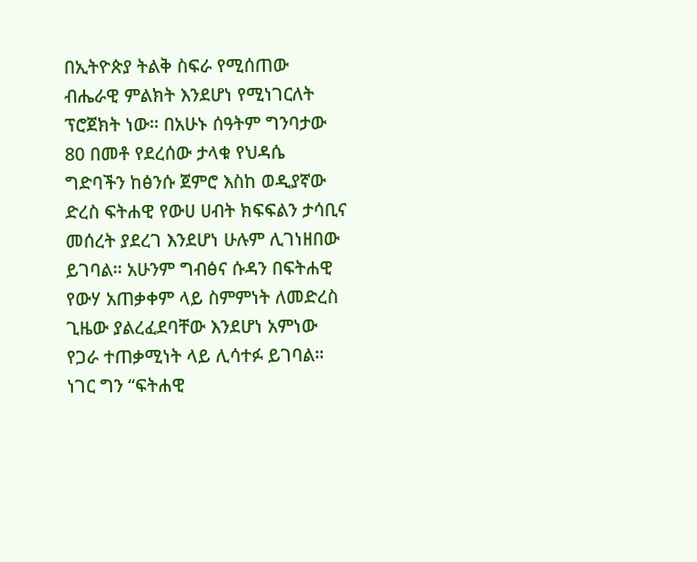በኢትዮጵያ ትልቅ ስፍራ የሚሰጠው ብሔራዊ ምልክት እንደሆነ የሚነገርለት ፕሮጀክት ነው። በአሁኑ ሰዓትም ግንባታው 80 በመቶ የደረሰው ታላቁ የህዳሴ ግድባችን ከፅንሱ ጀምሮ እስከ ወዲያኛው ድረስ ፍትሐዊ የውሀ ሀብት ክፍፍልን ታሳቢና መሰረት ያደረገ እንደሆነ ሁሉም ሊገነዘበው ይገባል። አሁንም ግብፅና ሱዳን በፍትሐዊ የውሃ አጠቃቀም ላይ ስምምነት ለመድረስ ጊዜው ያልረፈደባቸው እንደሆነ አምነው የጋራ ተጠቃሚነት ላይ ሊሳተፉ ይገባል። ነገር ግን “ፍትሐዊ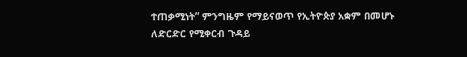ተጠቃሚነት” ምንግዜም የማይናወጥ የኢትዮጵያ አቋም በመሆኑ ለድርድር የሚቀርብ ጉዳይ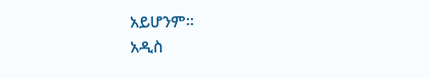አይሆንም።
አዲስ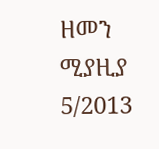ዘመን ሚያዚያ 5/2013